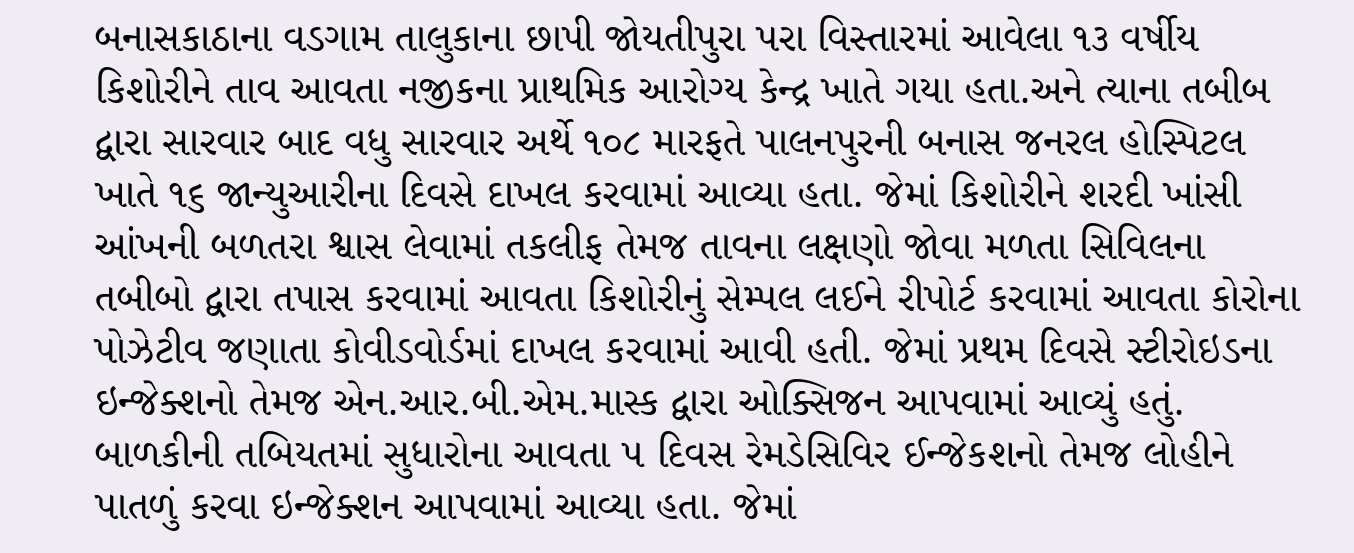બનાસકાઠાના વડગામ તાલુકાના છાપી જોયતીપુરા પરા વિસ્તારમાં આવેલા ૧૩ વર્ષીય કિશોરીને તાવ આવતા નજીકના પ્રાથમિક આરોગ્ય કેન્દ્ર ખાતે ગયા હતા.અને ત્યાના તબીબ દ્વારા સારવાર બાદ વધુ સારવાર અર્થે ૧૦૮ મારફતે પાલનપુરની બનાસ જનરલ હોસ્પિટલ ખાતે ૧૬ જાન્યુઆરીના દિવસે દાખલ કરવામાં આવ્યા હતા. જેમાં કિશોરીને શરદી ખાંસી આંખની બળતરા શ્વાસ લેવામાં તકલીફ તેમજ તાવના લક્ષણો જોવા મળતા સિવિલના તબીબો દ્વારા તપાસ કરવામાં આવતા કિશોરીનું સેમ્પલ લઈને રીપોર્ટ કરવામાં આવતા કોરોના પોઝેટીવ જણાતા કોવીડવોર્ડમાં દાખલ કરવામાં આવી હતી. જેમાં પ્રથમ દિવસે સ્ટીરોઇડના ઇન્જેક્શનો તેમજ એન.આર.બી.એમ.માસ્ક દ્વારા ઓક્સિજન આપવામાં આવ્યું હતું.
બાળકીની તબિયતમાં સુધારોના આવતા ૫ દિવસ રેમડેસિવિર ઈન્જેકશનો તેમજ લોહીને પાતળું કરવા ઇન્જેક્શન આપવામાં આવ્યા હતા. જેમાં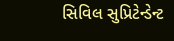સિવિલ સુપ્રિટેન્ડેન્ટ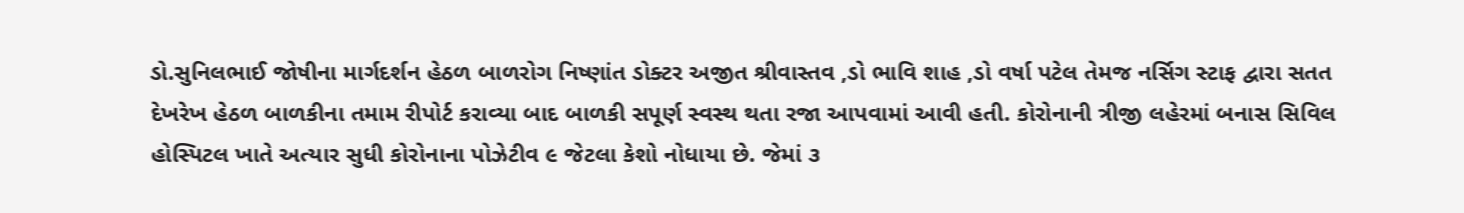ડો.સુનિલભાઈ જોષીના માર્ગદર્શન હેઠળ બાળરોગ નિષ્ણાંત ડોક્ટર અજીત શ્રીવાસ્તવ ,ડો ભાવિ શાહ ,ડો વર્ષા પટેલ તેમજ નર્સિગ સ્ટાફ દ્વારા સતત દેખરેખ હેઠળ બાળકીના તમામ રીપોર્ટ કરાવ્યા બાદ બાળકી સપૂર્ણ સ્વસ્થ થતા રજા આપવામાં આવી હતી. કોરોનાની ત્રીજી લહેરમાં બનાસ સિવિલ હોસ્પિટલ ખાતે અત્યાર સુધી કોરોનાના પોઝેટીવ ૯ જેટલા કેશો નોધાયા છે. જેમાં ૩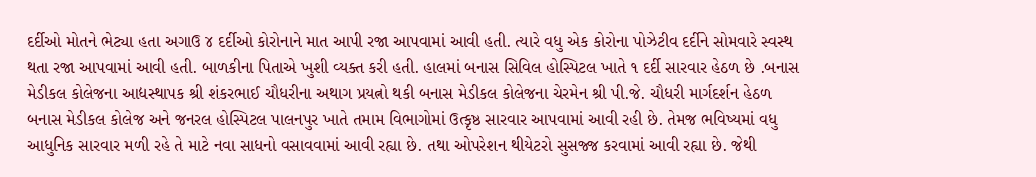દર્દીઓ મોતને ભેટ્યા હતા અગાઉ ૪ દર્દીઓ કોરોનાને માત આપી રજા આપવામાં આવી હતી. ત્યારે વધુ એક કોરોના પોઝેટીવ દર્દીને સોમવારે સ્વસ્થ થતા રજા આપવામાં આવી હતી. બાળકીના પિતાએ ખુશી વ્યક્ત કરી હતી. હાલમાં બનાસ સિવિલ હોસ્પિટલ ખાતે ૧ દર્દી સારવાર હેઠળ છે .બનાસ મેડીકલ કોલેજના આદ્યસ્થાપક શ્રી શંકરભાઈ ચૌધરીના અથાગ પ્રયત્નો થકી બનાસ મેડીકલ કોલેજના ચેરમેન શ્રી પી.જે. ચૌધરી માર્ગદર્શન હેઠળ બનાસ મેડીકલ કોલેજ અને જનરલ હોસ્પિટલ પાલનપુર ખાતે તમામ વિભાગોમાં ઉત્કૃષ્ઠ સારવાર આપવામાં આવી રહી છે. તેમજ ભવિષ્યમાં વધુ આધુનિક સારવાર મળી રહે તે માટે નવા સાધનો વસાવવામાં આવી રહ્યા છે. તથા ઓપરેશન થીયેટરો સુસજ્જ કરવામાં આવી રહ્યા છે. જેથી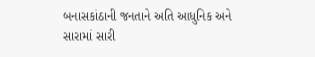બનાસકાંઠાની જનતાને અતિ આધુનિક અને સારામાં સારી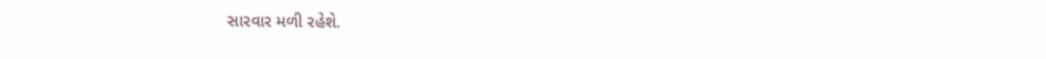સારવાર મળી રહેશે.